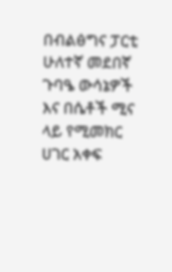በብልፅግና ፓርቲ ሁለተኛ መደበኛ ጉባዔ ውሳኔዎች እና በሴቶች ሚና ላይ የሚመክር ሀገር አቀፍ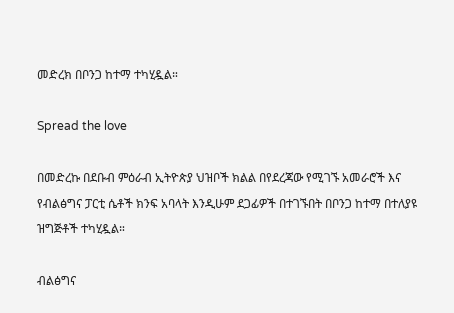መድረክ በቦንጋ ከተማ ተካሂዷል።

Spread the love

በመድረኩ በደቡብ ምዕራብ ኢትዮጵያ ህዝቦች ክልል በየደረጃው የሚገኙ አመራሮች እና የብልፅግና ፓርቲ ሴቶች ክንፍ አባላት እንዲሁም ደጋፊዎች በተገኙበት በቦንጋ ከተማ በተለያዩ ዝግጅቶች ተካሂዷል።

ብልፅግና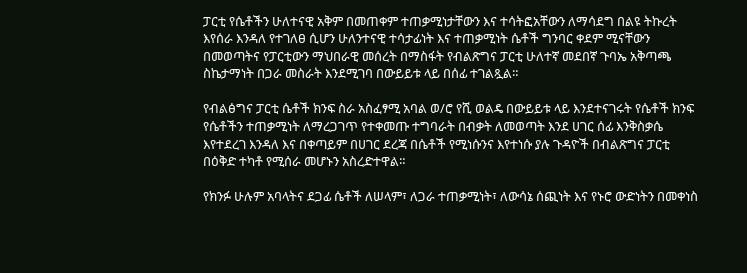ፓርቲ የሴቶችን ሁለተናዊ አቅም በመጠቀም ተጠቃሚነታቸውን እና ተሳትፎአቸውን ለማሳደግ በልዩ ትኩረት እየሰራ እንዳለ የተገለፀ ሲሆን ሁለንተናዊ ተሳታፊነት እና ተጠቃሚነት ሴቶች ግንባር ቀደም ሚናቸውን በመወጣትና የፓርቲውን ማህበራዊ መሰረት በማስፋት የብልጽግና ፓርቲ ሁለተኛ መደበኛ ጉባኤ አቅጣጫ ስኬታማነት በጋራ መስራት እንደሚገባ በውይይቱ ላይ በሰፊ ተገልጿል።

የብልፅግና ፓርቲ ሴቶች ክንፍ ስራ አስፈፃሚ አባል ወ/ሮ የሺ ወልዴ በውይይቱ ላይ እንደተናገሩት የሴቶች ክንፍ የሴቶችን ተጠቃሚነት ለማረጋገጥ የተቀመጡ ተግባራት በብቃት ለመወጣት እንደ ሀገር ሰፊ እንቅስቃሴ እየተደረገ እንዳለ እና በቀጣይም በሀገር ደረጃ በሴቶች የሚነሱንና እየተነሱ ያሉ ጉዳዮች በብልጽግና ፓርቲ በዕቅድ ተካቶ የሚሰራ መሆኑን አስረድተዋል።

የክንፉ ሁሉም አባላትና ደጋፊ ሴቶች ለሠላም፣ ለጋራ ተጠቃሚነት፣ ለውሳኔ ሰጪነት እና የኑሮ ውድነትን በመቀነስ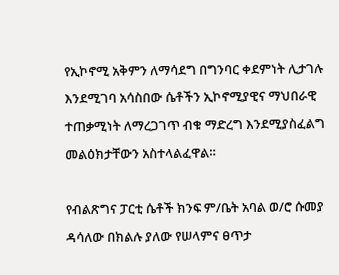የኢኮኖሚ አቅምን ለማሳደግ በግንባር ቀደምነት ሊታገሉ እንደሚገባ አሳስበው ሴቶችን ኢኮኖሚያዊና ማህበራዊ ተጠቃሚነት ለማረጋገጥ ብቁ ማድረግ እንደሚያስፈልግ መልዕክታቸውን አስተላልፈዋል።

የብልጽግና ፓርቲ ሴቶች ክንፍ ም/ቤት አባል ወ/ሮ ሱመያ ዳሳለው በክልሉ ያለው የሠላምና ፀጥታ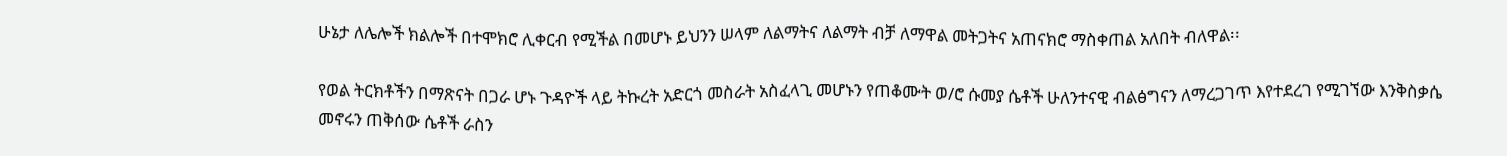ሁኔታ ለሌሎች ክልሎች በተሞክሮ ሊቀርብ የሚችል በመሆኑ ይህንን ሠላም ለልማትና ለልማት ብቻ ለማዋል መትጋትና አጠናክሮ ማስቀጠል አለበት ብለዋል፡፡

የወል ትርክቶችን በማጽናት በጋራ ሆኑ ጉዳዮች ላይ ትኩረት አድርጎ መስራት አስፈላጊ መሆኑን የጠቆሙት ወ/ሮ ሱመያ ሴቶች ሁለንተናዊ ብልፅግናን ለማረጋገጥ እየተደረገ የሚገኘው እንቅስቃሴ መኖሩን ጠቅሰው ሴቶች ራስን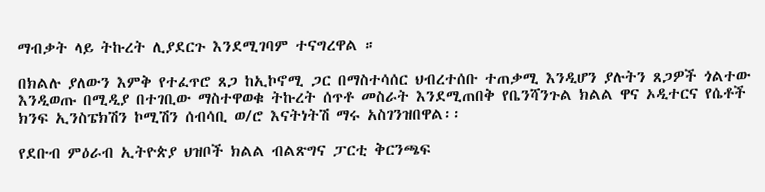ማብቃት ላይ ትኩረት ሊያደርጉ እንደሚገባም ተናግረዋል ።

በክልሉ ያለውን እምቅ የተፈጥሮ ጸጋ ከኢኮኖሚ ጋር በማስተሳሰር ህብረተሰቡ ተጠቃሚ እንዲሆን ያሉትን ጸጋዎች ጎልተው እንዲወጡ በሚዲያ በተገቢው ማስተዋወቁ ትኩረት ሰጥቶ መስራት እንደሚጠበቅ የቤንሻንጉል ክልል ዋና ኦዲተርና የሴቶች ክንፍ ኢንስፔክሽን ኮሚሽን ሰብሳቢ ወ/ሮ እናትነትሽ ማሩ አስገንዝበዋል፡፡

የደቡብ ምዕራብ ኢትዮጵያ ህዝቦች ክልል ብልጽግና ፓርቲ ቅርንጫፍ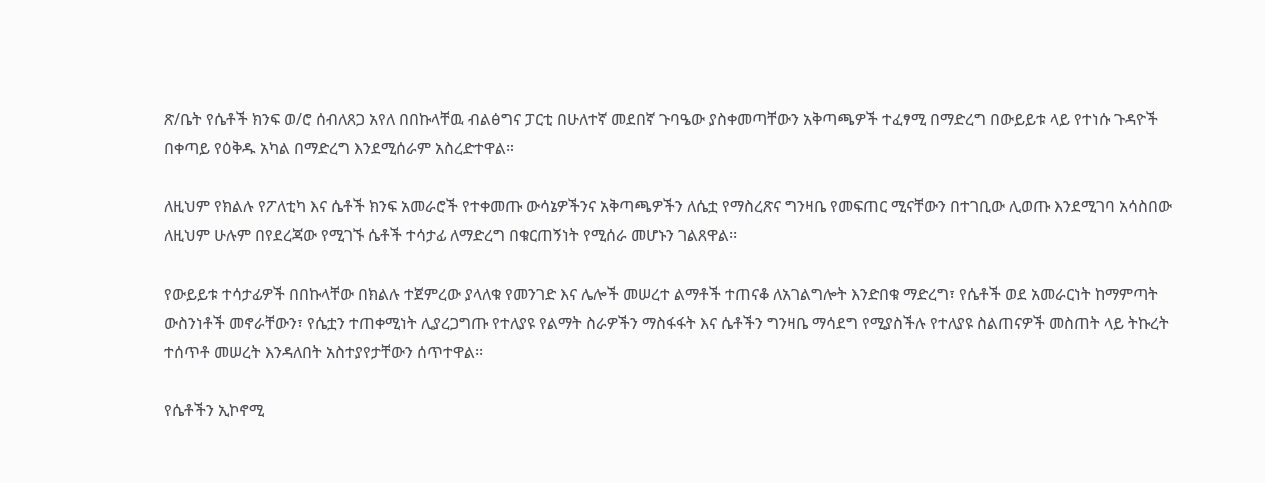ጽ/ቤት የሴቶች ክንፍ ወ/ሮ ሰብለጸጋ አየለ በበኩላቸዉ ብልፅግና ፓርቲ በሁለተኛ መደበኛ ጉባዔው ያስቀመጣቸውን አቅጣጫዎች ተፈፃሚ በማድረግ በውይይቱ ላይ የተነሱ ጉዳዮች በቀጣይ የዕቅዱ አካል በማድረግ እንደሚሰራም አስረድተዋል።

ለዚህም የክልሉ የፖለቲካ እና ሴቶች ክንፍ አመራሮች የተቀመጡ ውሳኔዎችንና አቅጣጫዎችን ለሴቷ የማስረጽና ግንዛቤ የመፍጠር ሚናቸውን በተገቢው ሊወጡ እንደሚገባ አሳስበው ለዚህም ሁሉም በየደረጃው የሚገኙ ሴቶች ተሳታፊ ለማድረግ በቁርጠኝነት የሚሰራ መሆኑን ገልጸዋል፡፡

የውይይቱ ተሳታፊዎች በበኩላቸው በክልሉ ተጀምረው ያላለቁ የመንገድ እና ሌሎች መሠረተ ልማቶች ተጠናቆ ለአገልግሎት እንድበቁ ማድረግ፣ የሴቶች ወደ አመራርነት ከማምጣት ውስንነቶች መኖራቸውን፣ የሴቷን ተጠቀሚነት ሊያረጋግጡ የተለያዩ የልማት ስራዎችን ማስፋፋት እና ሴቶችን ግንዛቤ ማሳደግ የሚያስችሉ የተለያዩ ስልጠናዎች መስጠት ላይ ትኩረት ተሰጥቶ መሠረት እንዳለበት አስተያየታቸውን ሰጥተዋል፡፡

የሴቶችን ኢኮኖሚ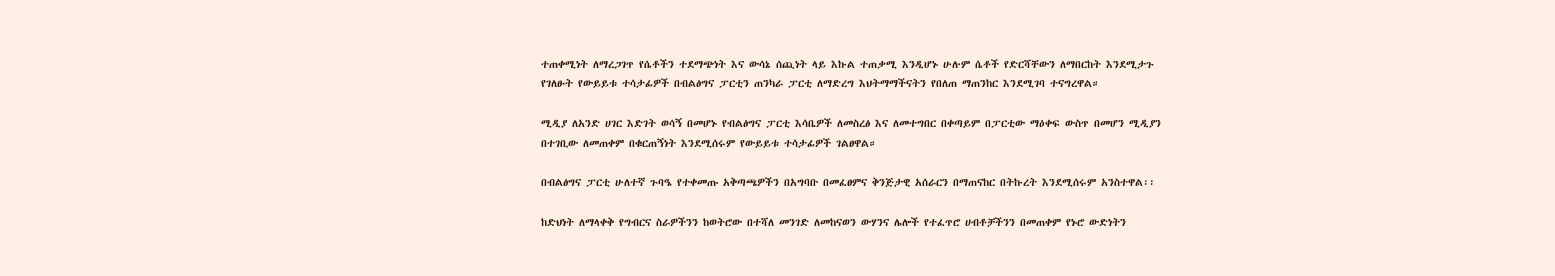ተጠቀሚነት ለማረጋገጥ የሴቶችን ተደማጭነት እና ውሳኔ ሰጪነት ላይ እኩል ተጠቃሚ እንዲሆኑ ሁሉም ሴቶች የድርሻቸውን ለማበርከት እንደሚታጉ የገለፁት የውይይቱ ተሳታፊዎች በብልፅግና ፓርቲን ጠንካራ ፓርቲ ለማድረግ እህትማማችናትን የበለጠ ማጠንከር እንደሚገባ ተናግረዋል።

ሚዲያ ለአንድ ሀገር እድገት ወሳኝ በመሆኑ የብልፅግና ፓርቲ እሳቤዎች ለመስረፅ እና ለመተግበር በቀጣይም በፓርቲው ማዕቀፍ ውስጥ በመሆን ሚዲያን በተገቢው ለመጠቀም በቁርጠኝነት እንደሚሰሩም የውይይቱ ተሳታፊዎች ገልፀዋል።

በብልፅግና ፓርቲ ሁለተኛ ጉባዔ የተቀመጡ አቅጣጫዎችን በአግባቡ በመፈፀምና ቅንጅታዊ አሰራርን በማጠናከር በትኩረት እንደሚሰሩም አንስተዋል፡፡

ከድህነት ለማላቀቅ የግብርና ስራዎችንን ከወትሮው በተሻለ መንገድ ለመከናወን ውሃንና ሌሎች የተፈጥሮ ሀብቶቻችንን በመጠቀም የኑሮ ውድነትን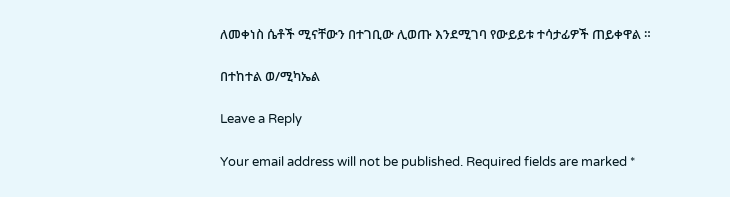ለመቀነስ ሴቶች ሚናቸውን በተገቢው ሊወጡ እንደሚገባ የውይይቱ ተሳታፊዎች ጠይቀዋል ።

በተከተል ወ/ሚካኤል

Leave a Reply

Your email address will not be published. Required fields are marked *